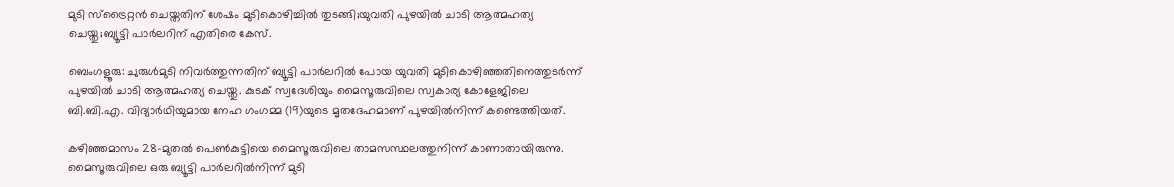മുടി സ്ട്രൈറ്റൻ ചെയ്തതിന് ശേഷം മുടികൊഴിച്ചിൽ തുടങ്ങി;യുവതി പുഴയിൽ ചാടി ആത്മഹത്യ ചെയ്തു;ബ്യൂട്ടി പാർലറിന് എതിരെ കേസ്.

ബെംഗളൂരു: ചുരുൾമുടി നിവർത്തുന്നതിന് ബ്യൂട്ടി പാർലറിൽ പോയ യുവതി മുടികൊഴിഞ്ഞതിനെത്തുടർന്ന് പുഴയിൽ ചാടി ആത്മഹത്യ ചെയ്തു. കുടക് സ്വദേശിയും മൈസൂരുവിലെ സ്വകാര്യ കോളേജിലെ ബി.ബി.എ. വിദ്യാർഥിയുമായ നേഹ ഗംഗമ്മ (19)യുടെ മൃതദേഹമാണ് പുഴയിൽനിന്ന് കണ്ടെത്തിയത്.

കഴിഞ്ഞമാസം 28-മുതൽ പെൺകുട്ടിയെ മൈസൂരുവിലെ താമസസ്ഥലത്തുനിന്ന് കാണാതായിരുന്നു. മൈസൂരുവിലെ ഒരു ബ്യൂട്ടി പാർലറിൽനിന്ന് മുടി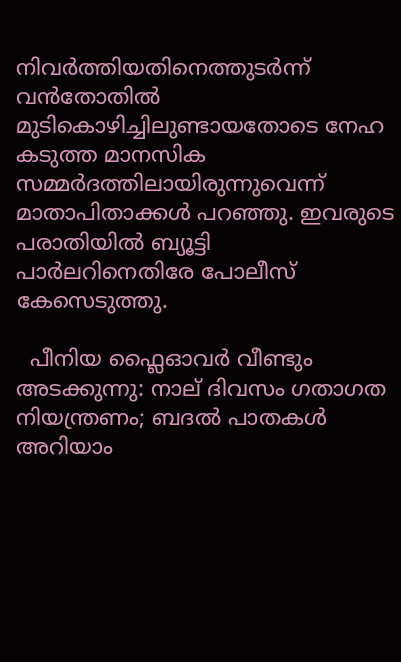നിവർത്തിയതിനെത്തുടർന്ന് വൻതോതിൽ മുടികൊഴിച്ചിലുണ്ടായതോടെ നേഹ കടുത്ത മാനസിക സമ്മർദത്തിലായിരുന്നുവെന്ന് മാതാപിതാക്കൾ പറഞ്ഞു. ഇവരുടെ പരാതിയിൽ ബ്യൂട്ടി പാർലറിനെതിരേ പോലീസ് കേസെടുത്തു.

  പീനിയ ഫ്ലൈഓവർ വീണ്ടും അടക്കുന്നു: നാല് ദിവസം ഗതാഗത നിയന്ത്രണം; ബദൽ പാതകൾ അറിയാം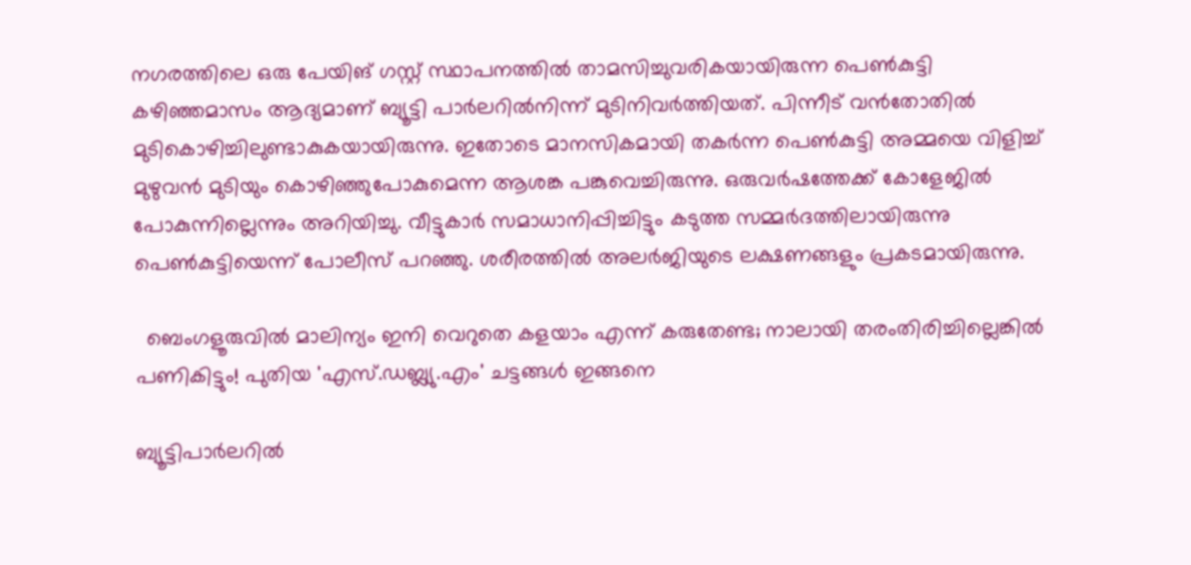നഗരത്തിലെ ഒരു പേയിങ്‌ ഗസ്റ്റ് സ്ഥാപനത്തിൽ താമസിച്ചുവരികയായിരുന്ന പെൺകുട്ടി കഴിഞ്ഞമാസം ആദ്യമാണ് ബ്യൂട്ടി പാർലറിൽനിന്ന് മുടിനിവർത്തിയത്. പിന്നീട് വൻതോതിൽ മുടികൊഴിച്ചിലുണ്ടാകുകയായിരുന്നു. ഇതോടെ മാനസികമായി തകർന്ന പെൺകുട്ടി അമ്മയെ വിളിച്ച് മുഴുവൻ മുടിയും കൊഴിഞ്ഞുപോകുമെന്ന ആശങ്ക പങ്കുവെച്ചിരുന്നു. ഒരുവർഷത്തേക്ക് കോളേജിൽ പോകുന്നില്ലെന്നും അറിയിച്ചു. വീട്ടുകാർ സമാധാനിപ്പിച്ചിട്ടും കടുത്ത സമ്മർദത്തിലായിരുന്നു പെൺകുട്ടിയെന്ന് പോലീസ് പറഞ്ഞു. ശരീരത്തിൽ അലർജിയുടെ ലക്ഷണങ്ങളും പ്രകടമായിരുന്നു.

  ബെംഗളൂരുവിൽ മാലിന്യം ഇനി വെറുതെ കളയാം എന്ന് കരുതേണ്ട; നാലായി തരംതിരിച്ചില്ലെങ്കിൽ പണികിട്ടും! പുതിയ 'എസ്.ഡബ്ല്യു.എം' ചട്ടങ്ങൾ ഇങ്ങനെ

ബ്യൂട്ടിപാർലറിൽ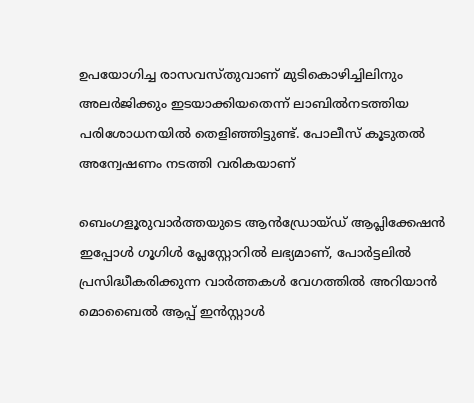ഉപയോഗിച്ച രാസവസ്തുവാണ് മുടികൊഴിച്ചിലിനും അലർജിക്കും ഇടയാക്കിയതെന്ന് ലാബിൽനടത്തിയ പരിശോധനയിൽ തെളിഞ്ഞിട്ടുണ്ട്. പോലീസ് കൂടുതൽ അന്വേഷണം നടത്തി വരികയാണ്

ബെംഗളൂരുവാർത്തയുടെ ആൻഡ്രോയ്ഡ് ആപ്ലിക്കേഷൻ ഇപ്പോൾ ഗൂഗിൾ പ്ലേസ്റ്റോറിൽ ലഭ്യമാണ്, പോർട്ടലിൽ പ്രസിദ്ധീകരിക്കുന്ന വാർത്തകൾ വേഗത്തിൽ അറിയാൻ മൊബൈൽ ആപ്പ് ഇൻസ്റ്റാൾ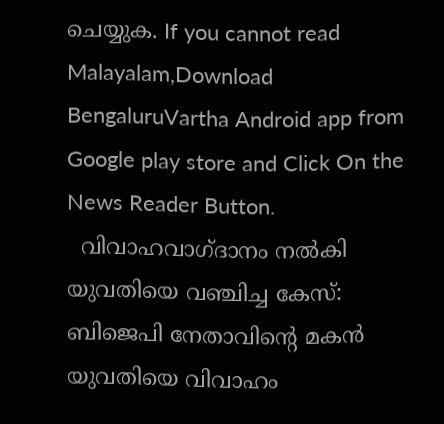ചെയ്യുക. If you cannot read Malayalam,Download BengaluruVartha Android app from Google play store and Click On the News Reader Button.
  വിവാഹവാഗ്ദാനം നൽകി യുവതിയെ വഞ്ചിച്ച കേസ്: ബിജെപി നേതാവിന്റെ മകൻ യുവതിയെ വിവാഹം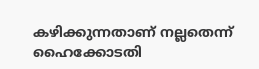കഴിക്കുന്നതാണ് നല്ലതെന്ന് ഹൈക്കോടതി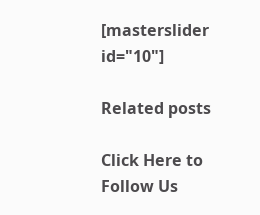[masterslider id="10"]

Related posts

Click Here to Follow Us